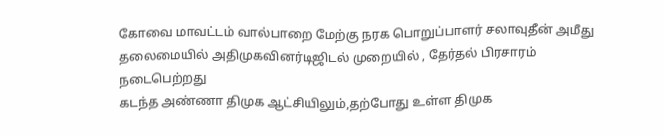கோவை மாவட்டம் வால்பாறை மேற்கு நரக பொறுப்பாளர் சலாவுதீன் அமீது தலைமையில் அதிமுகவினர்டிஜிடல் முறையில் , தேர்தல் பிரசாரம் நடைபெற்றது
கடந்த அண்ணா திமுக ஆட்சியிலும்,தற்போது உள்ள திமுக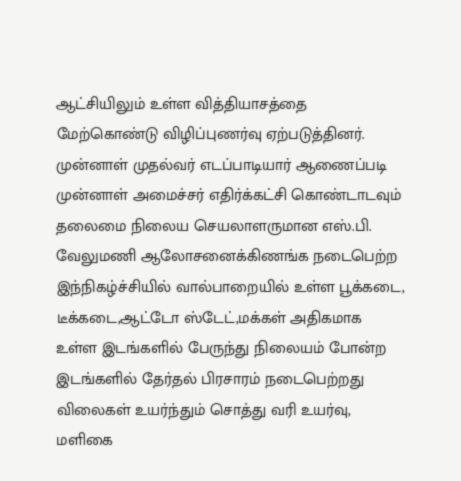ஆட்சியிலும் உள்ள வித்தியாசத்தை மேற்கொண்டு விழிப்புணர்வு ஏற்படுத்தினர்.
முன்னாள் முதல்வர் எடப்பாடியார் ஆணைப்படி முன்னாள் அமைச்சர் எதிர்க்கட்சி கொண்டாடவும் தலைமை நிலைய செயலாளருமான எஸ்.பி. வேலுமணி ஆலோசனைக்கிணங்க நடைபெற்ற இந்நிகழ்ச்சியில் வால்பாறையில் உள்ள பூக்கடை, டீக்கடை,ஆட்டோ ஸ்டேட்,மக்கள் அதிகமாக உள்ள இடங்களில் பேருந்து நிலையம் போன்ற இடங்களில் தேர்தல் பிரசாரம் நடைபெற்றது
விலைகள் உயர்ந்தும் சொத்து வரி உயர்வு, மளிகை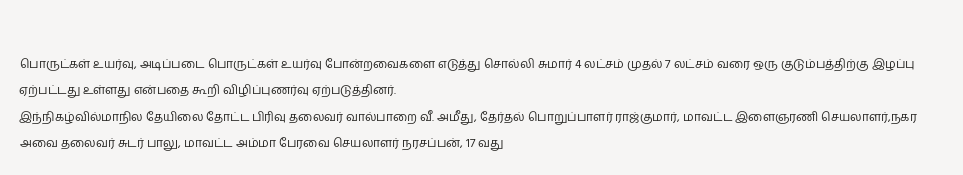பொருட்கள் உயர்வு, அடிப்படை பொருட்கள் உயர்வு போன்றவைகளை எடுத்து சொல்லி சுமார் 4 லட்சம் முதல் 7 லட்சம் வரை ஒரு குடும்பத்திற்கு இழப்பு ஏற்பட்டது உள்ளது என்பதை கூறி விழிப்புணர்வு ஏற்படுத்தினர்.
இந்நிகழ்வில்மாநில தேயிலை தோட்ட பிரிவு தலைவர் வால்பாறை வீ. அமீது, தேர்தல் பொறுப்பாளர் ராஜ்குமார், மாவட்ட இளைஞரணி செயலாளர்,நகர அவை தலைவர் சுடர் பாலு, மாவட்ட அம்மா பேரவை செயலாளர் நரசப்பன், 17 வது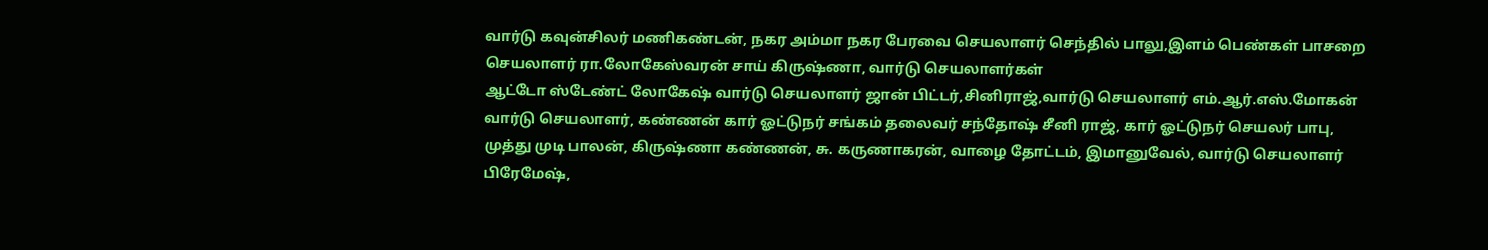வார்டு கவுன்சிலர் மணிகண்டன், நகர அம்மா நகர பேரவை செயலாளர் செந்தில் பாலு,இளம் பெண்கள் பாசறை செயலாளர் ரா.லோகேஸ்வரன் சாய் கிருஷ்ணா, வார்டு செயலாளர்கள்
ஆட்டோ ஸ்டேண்ட் லோகேஷ் வார்டு செயலாளர் ஜான் பிட்டர்,சினிராஜ்,வார்டு செயலாளர் எம்.ஆர்.எஸ்.மோகன் வார்டு செயலாளர், கண்ணன் கார் ஓட்டுநர் சங்கம் தலைவர் சந்தோஷ் சீனி ராஜ், கார் ஓட்டுநர் செயலர் பாபு, முத்து முடி பாலன், கிருஷ்ணா கண்ணன், சு. கருணாகரன், வாழை தோட்டம், இமானுவேல், வார்டு செயலாளர் பிரேமேஷ்,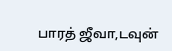பாரத் ஜீவா,டவுன்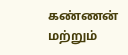கண்ணன் மற்றும்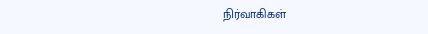நிர்வாகிகள்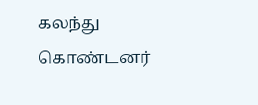கலந்து கொண்டனர்